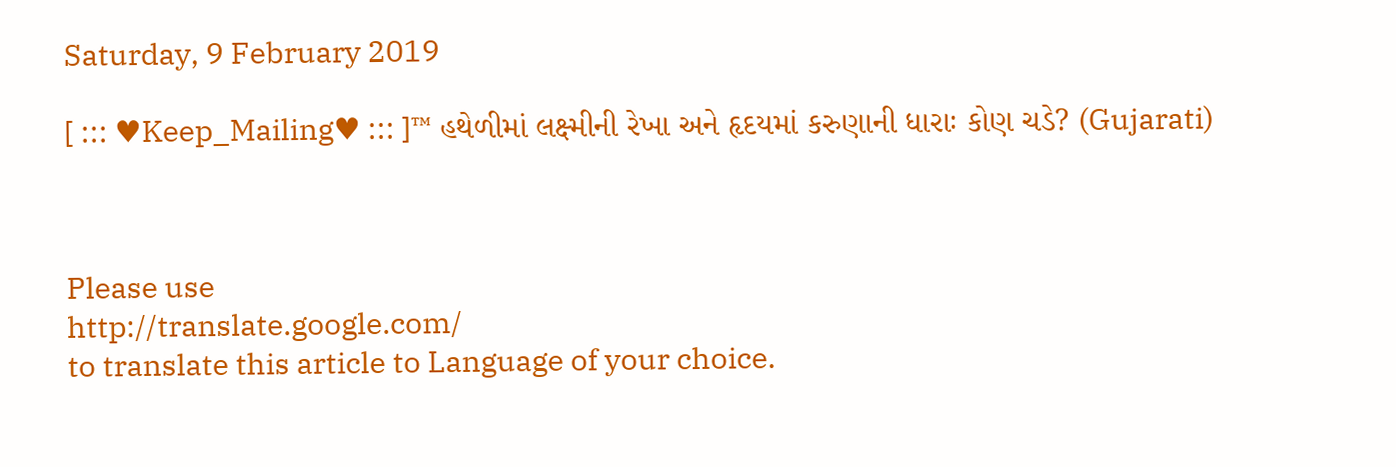Saturday, 9 February 2019

[ ::: ♥Keep_Mailing♥ ::: ]™ હથેળીમાં લક્ષ્મીની રેખા અને હૃદયમાં કરુણાની ધારાઃ કોણ ચડે? (Gujarati)



Please use
http://translate.google.com/
to translate this article to Language of your choice.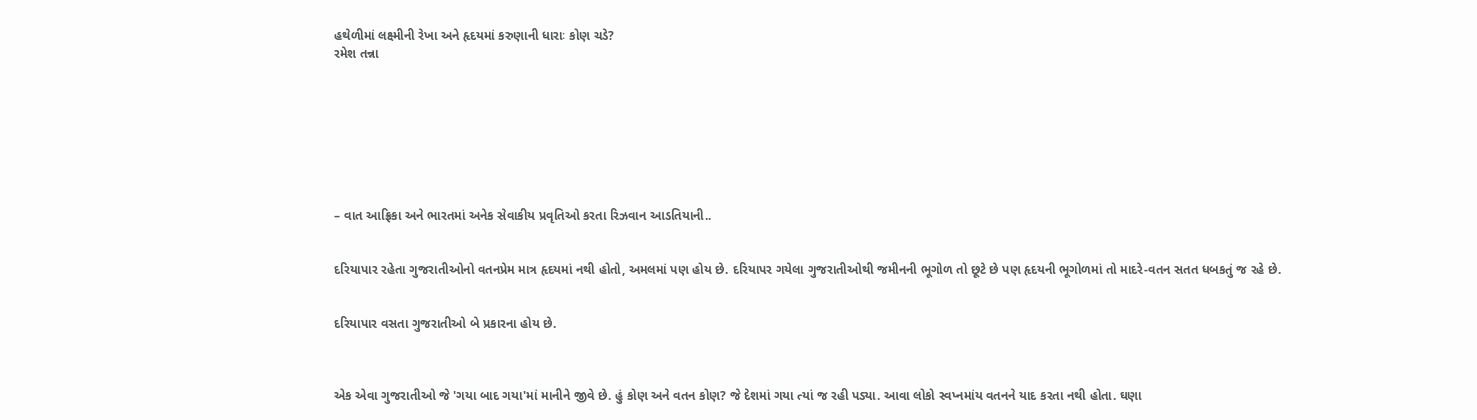હથેળીમાં લક્ષ્મીની રેખા અને હૃદયમાં કરુણાની ધારાઃ કોણ ચડે?
રમેશ તન્ના








– વાત આફ્રિકા અને ભારતમાં અનેક સેવાકીય પ્રવૃતિઓ કરતા રિઝવાન આડતિયાની..


દરિયાપાર રહેતા ગુજરાતીઓનો વતનપ્રેમ માત્ર હૃદયમાં નથી હોતો, અમલમાં પણ હોય છે. દરિયાપર ગયેલા ગુજરાતીઓથી જમીનની ભૂગોળ તો છૂટે છે પણ હૃદયની ભૂગોળમાં તો માદરે-વતન સતત ધબકતું જ રહે છે.


દરિયાપાર વસતા ગુજરાતીઓ બે પ્રકારના હોય છે.



એક એવા ગુજરાતીઓ જે 'ગયા બાદ ગયા'માં માનીને જીવે છે. હું કોણ અને વતન કોણ? જે દેશમાં ગયા ત્યાં જ રહી પડ્યા. આવા લોકો સ્વપ્નમાંય વતનને યાદ કરતા નથી હોતા. ઘણા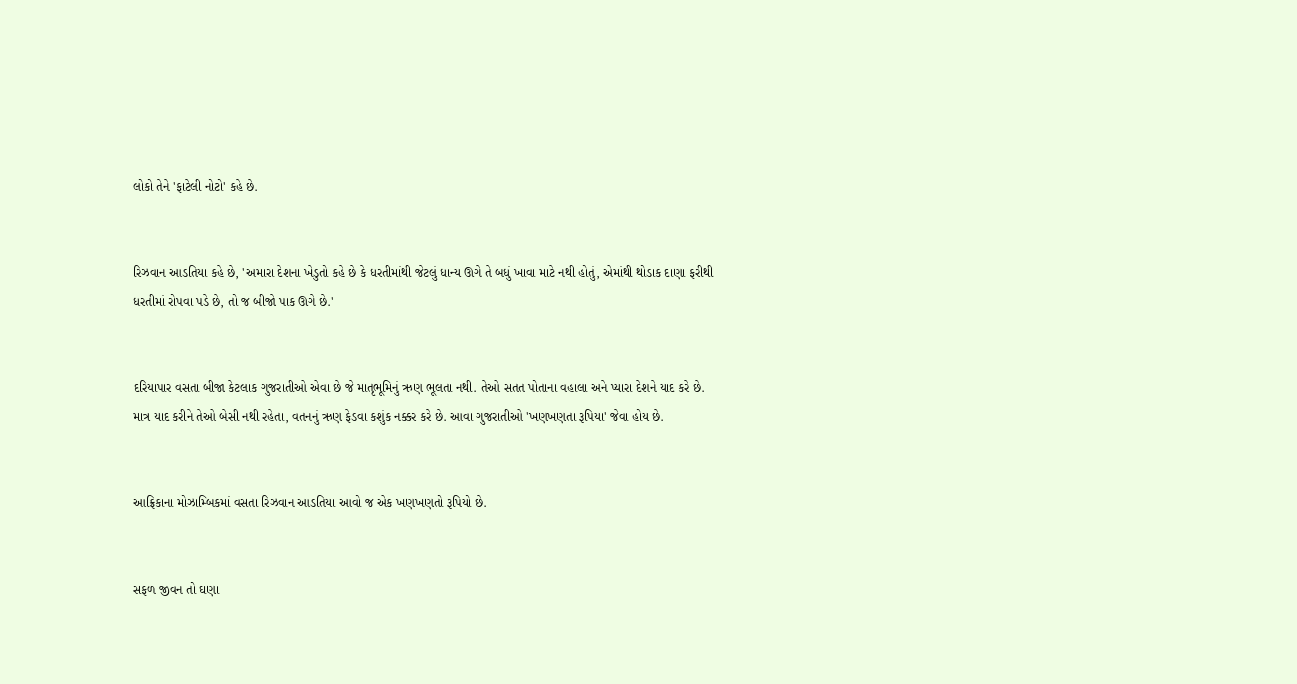લોકો તેને 'ફાટેલી નોટો' કહે છે.


રિઝવાન આડતિયા કહે છે, 'અમારા દેશના ખેડુતો કહે છે કે ધરતીમાંથી જેટલું ધાન્ય ઊગે તે બધું ખાવા માટે નથી હોતું, એમાંથી થોડાક દાણા ફરીથી ધરતીમાં રોપવા પડે છે, તો જ બીજો પાક ઊગે છે.'


દરિયાપાર વસતા બીજા કેટલાક ગુજરાતીઓ એવા છે જે માતૃભૂમિનું ઋણ ભૂલતા નથી. તેઓ સતત પોતાના વહાલા અને પ્યારા દેશને યાદ કરે છે. માત્ર યાદ કરીને તેઓ બેસી નથી રહેતા, વતનનું ઋણ ફેડવા કશુંક નક્કર કરે છે. આવા ગુજરાતીઓ 'ખણખણતા રૂપિયા' જેવા હોય છે.


આફ્રિકાના મોઝામ્બિકમાં વસતા રિઝવાન આડતિયા આવો જ એક ખણખણતો રૂપિયો છે.


સફળ જીવન તો ઘણા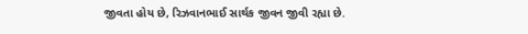જીવતા હોય છે, રિઝવાનભાઈ સાર્થક જીવન જીવી રહ્યા છે.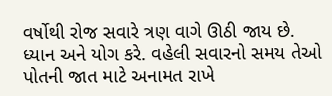વર્ષોથી રોજ સવારે ત્રણ વાગે ઊઠી જાય છે. ધ્યાન અને યોગ કરે. વહેલી સવારનો સમય તેઓ પોતની જાત માટે અનામત રાખે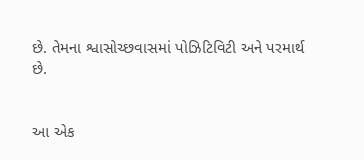છે. તેમના શ્વાસોચ્છવાસમાં પોઝિટિવિટી અને પરમાર્થ છે.


આ એક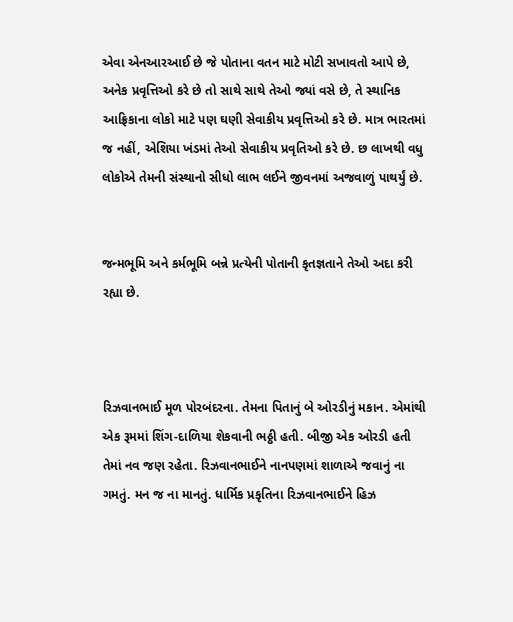એવા એનઆરઆઈ છે જે પોતાના વતન માટે મોટી સખાવતો આપે છે, અનેક પ્રવૃત્તિઓ કરે છે તો સાથે સાથે તેઓ જ્યાં વસે છે, તે સ્થાનિક આફ્રિકાના લોકો માટે પણ ઘણી સેવાકીય પ્રવૃત્તિઓ કરે છે. માત્ર ભારતમાં જ નહીં, એશિયા ખંડમાં તેઓ સેવાકીય પ્રવૃતિઓ કરે છે. છ લાખથી વધુ લોકોએ તેમની સંસ્થાનો સીધો લાભ લઈને જીવનમાં અજવાળું પાથર્યું છે.


જન્મભૂમિ અને કર્મભૂમિ બન્ને પ્રત્યેની પોતાની કૃતજ્ઞતાને તેઓ અદા કરી રહ્યા છે.



રિઝવાનભાઈ મૂળ પોરબંદરના. તેમના પિતાનું બે ઓરડીનું મકાન. એમાંથી એક રૂમમાં શિંગ-દાળિયા શેકવાની ભઠ્ઠી હતી. બીજી એક ઓરડી હતી તેમાં નવ જણ રહેતા. રિઝવાનભાઈને નાનપણમાં શાળાએ જવાનું ના ગમતું. મન જ ના માનતું. ધાર્મિક પ્રકૃતિના રિઝવાનભાઈને હિઝ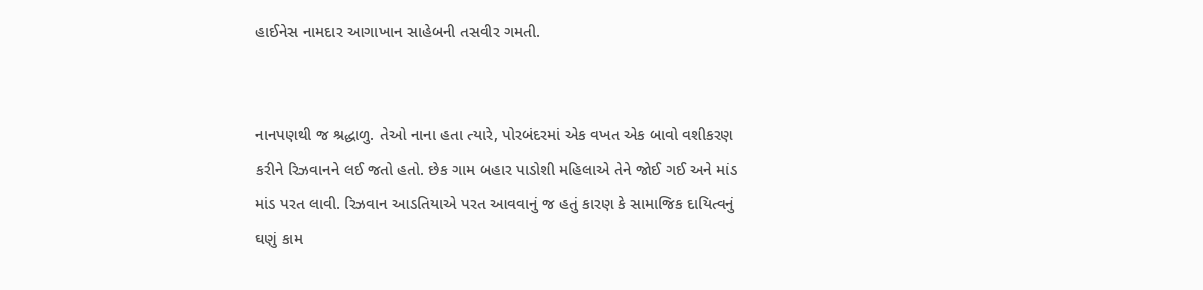હાઈનેસ નામદાર આગાખાન સાહેબની તસવીર ગમતી.


નાનપણથી જ શ્રદ્ધાળુ. તેઓ નાના હતા ત્યારે, પોરબંદરમાં એક વખત એક બાવો વશીકરણ કરીને રિઝવાનને લઈ જતો હતો. છેક ગામ બહાર પાડોશી મહિલાએ તેને જોઈ ગઈ અને માંડ માંડ પરત લાવી. રિઝવાન આડતિયાએ પરત આવવાનું જ હતું કારણ કે સામાજિક દાયિત્વનું ઘણું કામ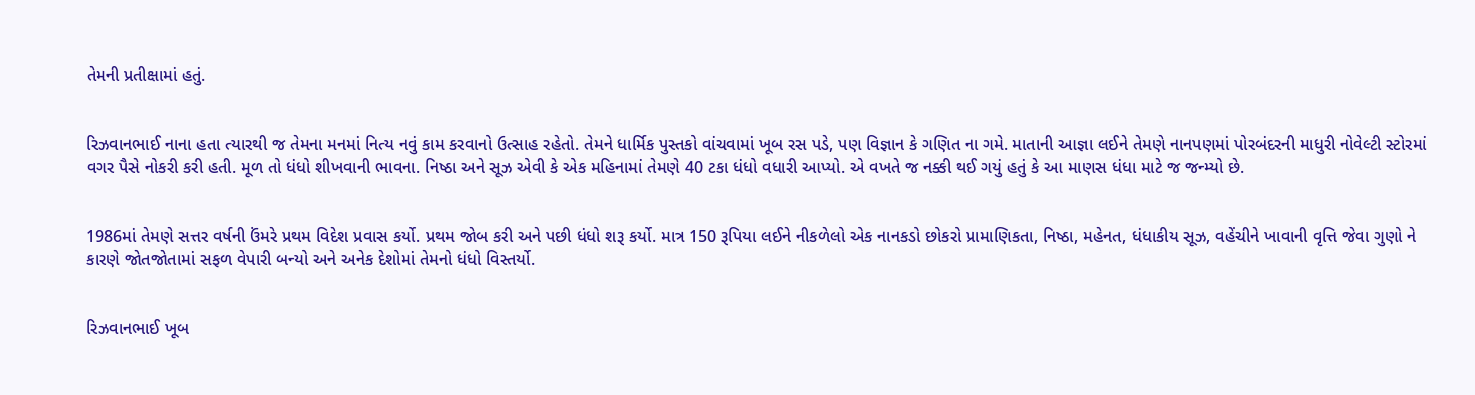તેમની પ્રતીક્ષામાં હતું.


રિઝવાનભાઈ નાના હતા ત્યારથી જ તેમના મનમાં નિત્ય નવું કામ કરવાનો ઉત્સાહ રહેતો. તેમને ધાર્મિક પુસ્તકો વાંચવામાં ખૂબ રસ પડે, પણ વિજ્ઞાન કે ગણિત ના ગમે. માતાની આજ્ઞા લઈને તેમણે નાનપણમાં પોરબંદરની માધુરી નોવેલ્ટી સ્ટોરમાં વગર પૈસે નોકરી કરી હતી. મૂળ તો ધંધો શીખવાની ભાવના. નિષ્ઠા અને સૂઝ એવી કે એક મહિનામાં તેમણે 40 ટકા ધંધો વધારી આપ્યો. એ વખતે જ નક્કી થઈ ગયું હતું કે આ માણસ ધંધા માટે જ જન્મ્યો છે.


1986માં તેમણે સત્તર વર્ષની ઉંમરે પ્રથમ વિદેશ પ્રવાસ કર્યો. પ્રથમ જોબ કરી અને પછી ધંધો શરૂ કર્યો. માત્ર 150 રૂપિયા લઈને નીકળેલો એક નાનકડો છોકરો પ્રામાણિકતા, નિષ્ઠા, મહેનત, ધંધાકીય સૂઝ, વહેંચીને ખાવાની વૃત્તિ જેવા ગુણો ને કારણે જોતજોતામાં સફળ વેપારી બન્યો અને અનેક દેશોમાં તેમનો ધંધો વિસ્તર્યો.


રિઝવાનભાઈ ખૂબ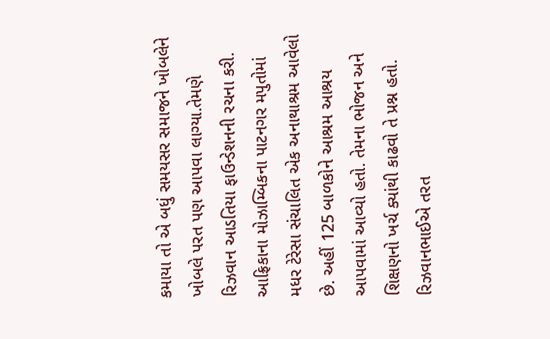કમાયા તો એ બધું સમયસર સમાજને ખોબલેને ખોબલે પરત પણ આપવા લાગ્યા.તેમણે રિઝવાન આડતિયા ફાઉન્ડેશનની રચના કરી. આફ્રિકાના મોઝામ્બિકના પાટનગર મપુતોમાં મધર ટેરેસા સંચાલિત એક અનાથાશ્રમ આવેલો છે. અહીં 125 બાળકોને આશ્રમ આશ્રય આપવામાં આવ્યો હતો. તેમના ભોજન અને શિક્ષણનો ખર્ચ ક્યાંથી કાઢવો તે પ્રશ્ન હતો. રિઝવાનભાઈએ તરત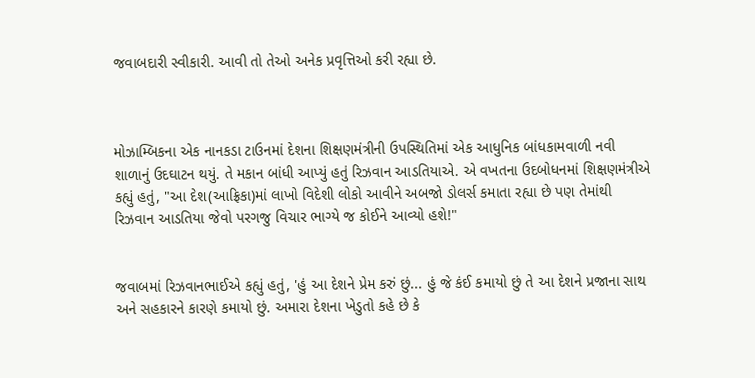જવાબદારી સ્વીકારી. આવી તો તેઓ અનેક પ્રવૃત્તિઓ કરી રહ્યા છે.



મોઝામ્બિકના એક નાનકડા ટાઉનમાં દેશના શિક્ષણમંત્રીની ઉપસ્થિતિમાં એક આધુનિક બાંધકામવાળી નવી શાળાનું ઉદઘાટન થયું. તે મકાન બાંધી આપ્યું હતું રિઝવાન આડતિયાએ. એ વખતના ઉદબોધનમાં શિક્ષણમંત્રીએ કહ્યું હતું, "આ દેશ(આફ્રિકા)માં લાખો વિદેશી લોકો આવીને અબજો ડોલર્સ કમાતા રહ્યા છે પણ તેમાંથી રિઝવાન આડતિયા જેવો પરગજુ વિચાર ભાગ્યે જ કોઈને આવ્યો હશે!"


જવાબમાં રિઝવાનભાઈએ કહ્યું હતું, 'હું આ દેશને પ્રેમ કરું છું... હું જે કંઈ કમાયો છું તે આ દેશને પ્રજાના સાથ અને સહકારને કારણે કમાયો છું. અમારા દેશના ખેડુતો કહે છે કે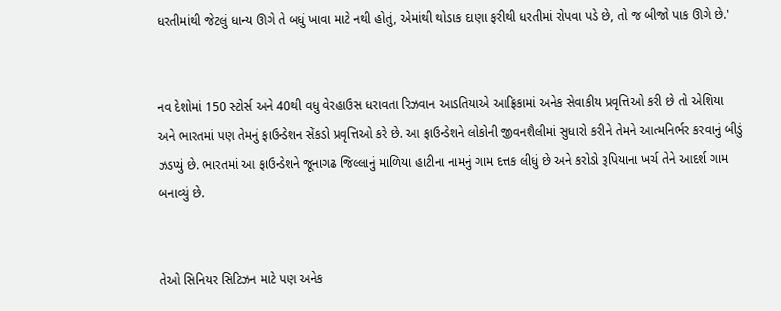ધરતીમાંથી જેટલું ધાન્ય ઊગે તે બધું ખાવા માટે નથી હોતું, એમાંથી થોડાક દાણા ફરીથી ધરતીમાં રોપવા પડે છે, તો જ બીજો પાક ઊગે છે.'


નવ દેશોમાં 150 સ્ટોર્સ અને 40થી વધુ વેરહાઉસ ધરાવતા રિઝવાન આડતિયાએ આફ્રિકામાં અનેક સેવાકીય પ્રવૃત્તિઓ કરી છે તો એશિયા અને ભારતમાં પણ તેમનું ફાઉન્ડેશન સેંકડો પ્રવૃત્તિઓ કરે છે. આ ફાઉન્ડેશને લોકોની જીવનશૈલીમાં સુધારો કરીને તેમને આત્મનિર્ભર કરવાનું બીડું ઝડપ્યું છે. ભારતમાં આ ફાઉન્ડેશને જૂનાગઢ જિલ્લાનું માળિયા હાટીના નામનું ગામ દત્તક લીધું છે અને કરોડો રૂપિયાના ખર્ચ તેને આદર્શ ગામ બનાવ્યું છે.


તેઓ સિનિયર સિટિઝન માટે પણ અનેક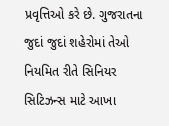પ્રવૃત્તિઓ કરે છે. ગુજરાતના જુદાં જુદાં શહેરોમાં તેઓ નિયમિત રીતે સિનિયર સિટિઝન્સ માટે આખા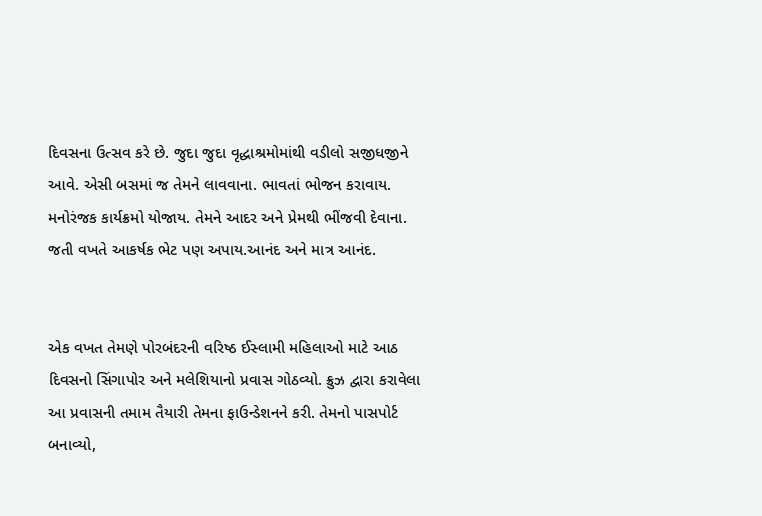દિવસના ઉત્સવ કરે છે. જુદા જુદા વૃદ્ધાશ્રમોમાંથી વડીલો સજીધજીને આવે. એસી બસમાં જ તેમને લાવવાના. ભાવતાં ભોજન કરાવાય. મનોરંજક કાર્યક્રમો યોજાય. તેમને આદર અને પ્રેમથી ભીંજવી દેવાના. જતી વખતે આકર્ષક ભેટ પણ અપાય.આનંદ અને માત્ર આનંદ.


એક વખત તેમણે પોરબંદરની વરિષ્ઠ ઈસ્લામી મહિલાઓ માટે આઠ દિવસનો સિંગાપોર અને મલેશિયાનો પ્રવાસ ગોઠવ્યો. ક્રુઝ દ્વારા કરાવેલા આ પ્રવાસની તમામ તૈયારી તેમના ફાઉન્ડેશનને કરી. તેમનો પાસપોર્ટ બનાવ્યો,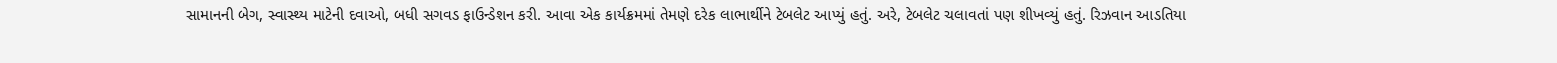સામાનની બેગ, સ્વાસ્થ્ય માટેની દવાઓ, બધી સગવડ ફાઉન્ડેશન કરી. આવા એક કાર્યક્રમમાં તેમણે દરેક લાભાર્થીને ટેબલેટ આપ્યું હતું. અરે, ટેબલેટ ચલાવતાં પણ શીખવ્યું હતું. રિઝવાન આડતિયા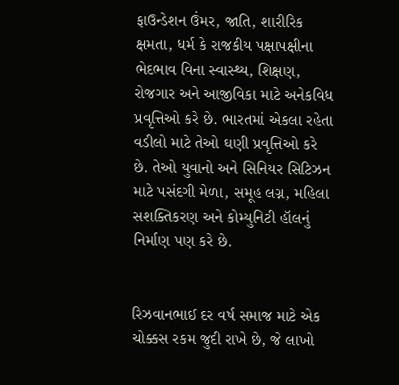ફાઉન્ડેશન ઉંમર, જાતિ, શારીરિક ક્ષમતા, ધર્મ કે રાજકીય પક્ષાપક્ષીના ભેદભાવ વિના સ્વાસ્થ્ય, શિક્ષણ, રોજગાર અને આજીવિકા માટે અનેકવિધ પ્રવૃત્તિઓ કરે છે. ભારતમાં એકલા રહેતા વડીલો માટે તેઓ ઘણી પ્રવૃત્તિઓ કરે છે. તેઓ યુવાનો અને સિનિયર સિટિઝન માટે પસંદગી મેળા, સમૂહ લગ્ન, મહિલા સશક્તિકરણ અને કોમ્યુનિટી હૉલનું નિર્માણ પણ કરે છે.


રિઝવાનભાઈ દર વર્ષ સમાજ માટે એક ચોક્કસ રકમ જુદી રાખે છે, જે લાખો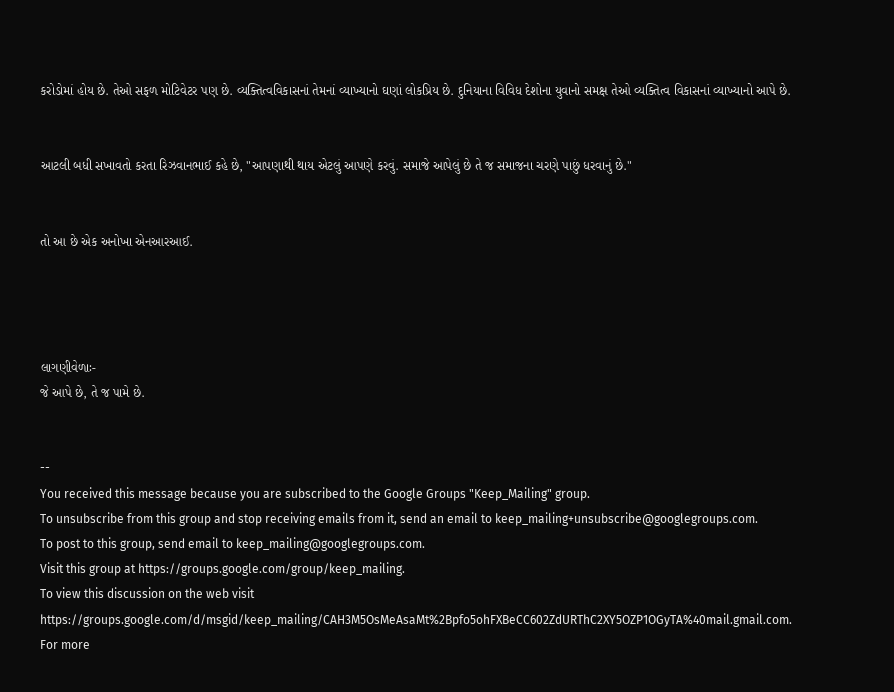કરોડોમાં હોય છે. તેઓ સફળ મોટિવેટર પણ છે. વ્યક્તિત્વવિકાસનાં તેમનાં વ્યાખ્યાનો ઘણાં લોકપ્રિય છે. દુનિયાના વિવિધ દેશોના યુવાનો સમક્ષ તેઓ વ્યક્તિત્વ વિકાસનાં વ્યાખ્યાનો આપે છે.


આટલી બધી સખાવતો કરતા રિઝવાનભાઈ કહે છે, "આપણાથી થાય એટલું આપણે કરવું. સમાજે આપેલું છે તે જ સમાજના ચરણે પાછું ધરવાનું છે."


તો આ છે એક અનોખા એનઆરઆઈ.




લાગણીવેળાઃ-
જે આપે છે, તે જ પામે છે.


--
You received this message because you are subscribed to the Google Groups "Keep_Mailing" group.
To unsubscribe from this group and stop receiving emails from it, send an email to keep_mailing+unsubscribe@googlegroups.com.
To post to this group, send email to keep_mailing@googlegroups.com.
Visit this group at https://groups.google.com/group/keep_mailing.
To view this discussion on the web visit https://groups.google.com/d/msgid/keep_mailing/CAH3M5OsMeAsaMt%2Bpfo5ohFXBeCC602ZdURThC2XY5OZP1OGyTA%40mail.gmail.com.
For more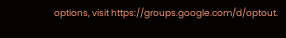options, visit https://groups.google.com/d/optout.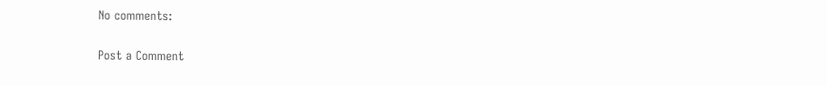No comments:

Post a Comment